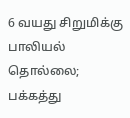6 வயது சிறுமிக்கு பாலியல் தொல்லை; பக்கத்து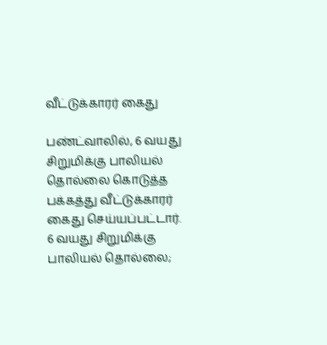வீட்டுக்காரர் கைது

பண்ட்வாலில், 6 வயது சிறுமிக்கு பாலியல் தொல்லை கொடுத்த பக்கத்து வீட்டுக்காரர் கைது செய்யப்பட்டார்.
6 வயது சிறுமிக்கு பாலியல் தொல்லை;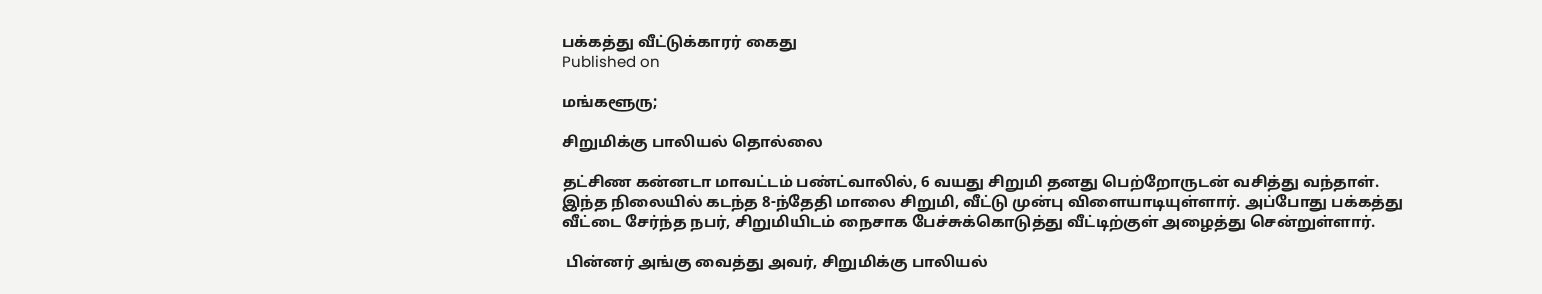பக்கத்து வீட்டுக்காரர் கைது
Published on

மங்களூரு;

சிறுமிக்கு பாலியல் தொல்லை

தட்சிண கன்னடா மாவட்டம் பண்ட்வாலில், 6 வயது சிறுமி தனது பெற்றோருடன் வசித்து வந்தாள். இந்த நிலையில் கடந்த 8-ந்தேதி மாலை சிறுமி, வீட்டு முன்பு விளையாடியுள்ளார். அப்போது பக்கத்து வீட்டை சேர்ந்த நபர், சிறுமியிடம் நைசாக பேச்சுக்கொடுத்து வீட்டிற்குள் அழைத்து சென்றுள்ளார்.

 பின்னர் அங்கு வைத்து அவர், சிறுமிக்கு பாலியல்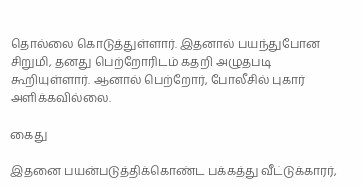தொல்லை கொடுத்துள்ளார். இதனால் பயந்துபோன சிறுமி, தனது பெற்றோரிடம் கதறி அழுதபடி கூறியுள்ளார். ஆனால் பெற்றோர், போலீசில் புகார் அளிக்கவில்லை.

கைது

இதனை பயன்படுத்திக்கொண்ட பக்கத்து வீட்டுக்காரர்,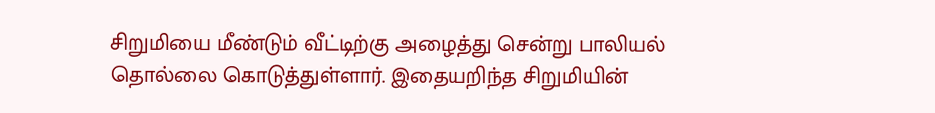சிறுமியை மீண்டும் வீட்டிற்கு அழைத்து சென்று பாலியல் தொல்லை கொடுத்துள்ளார். இதையறிந்த சிறுமியின்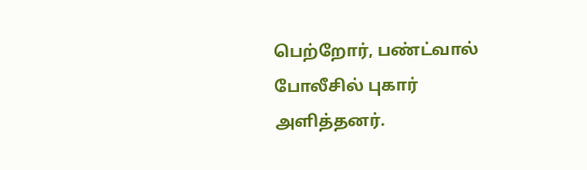பெற்றோர், பண்ட்வால் போலீசில் புகார் அளித்தனர்.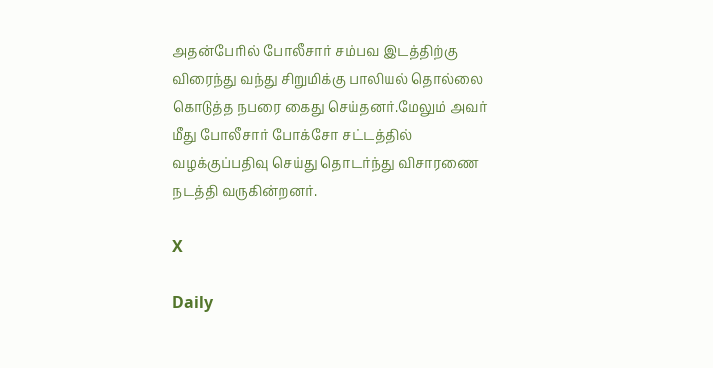அதன்பேரில் போலீசார் சம்பவ இடத்திற்கு விரைந்து வந்து சிறுமிக்கு பாலியல் தொல்லை கொடுத்த நபரை கைது செய்தனர்.மேலும் அவர் மீது போலீசார் போக்சோ சட்டத்தில் வழக்குப்பதிவு செய்து தொடர்ந்து விசாரணை நடத்தி வருகின்றனர்.

X

Daily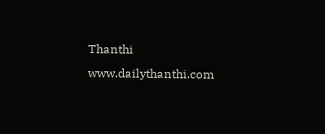Thanthi
www.dailythanthi.com